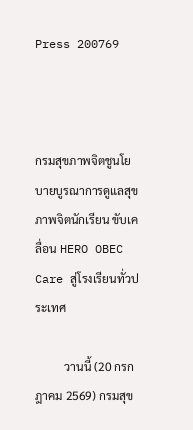Press 200769



กรมสุขภาพจิตชูนโยบายบูรณาการดูแลสุขภาพจิตนักเรียน ขับเคลื่อน HERO OBEC Care สู่โรงเรียนทั่วประเทศ

          วานนี้ (20 กรกฎาคม 2569) กรมสุข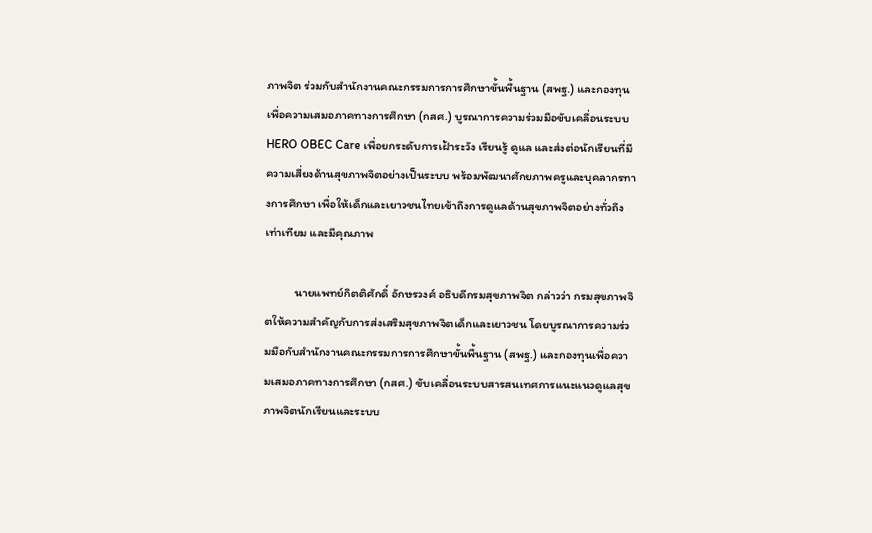ภาพจิต ร่วมกับสำนักงานคณะกรรมการการศึกษาขั้นพื้นฐาน (สพฐ.) และกองทุนเพื่อความเสมอภาคทางการศึกษา (กสศ.) บูรณาการความร่วมมือขับเคลื่อนระบบ HERO OBEC Care เพื่อยกระดับการเฝ้าระวัง เรียนรู้ ดูแล และส่งต่อนักเรียนที่มีความเสี่ยงด้านสุขภาพจิตอย่างเป็นระบบ พร้อมพัฒนาศักยภาพครูและบุคลากรทางการศึกษา เพื่อให้เด็กและเยาวชนไทยเข้าถึงการดูแลด้านสุขภาพจิตอย่างทั่วถึง เท่าเทียม และมีคุณภาพ

          นายแพทย์กิตติศักดิ์ อักษรวงศ์ อธิบดีกรมสุขภาพจิต กล่าวว่า กรมสุขภาพจิตให้ความสำคัญกับการส่งเสริมสุขภาพจิตเด็กและเยาวชน โดยบูรณาการความร่วมมือกับสำนักงานคณะกรรมการการศึกษาขั้นพื้นฐาน (สพฐ.) และกองทุนเพื่อความเสมอภาคทางการศึกษา (กสศ.) ขับเคลื่อนระบบสารสนเทศการแนะแนวดูแลสุขภาพจิตนักเรียนและระบบ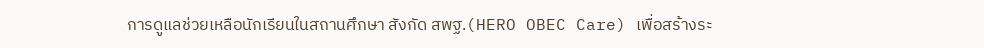การดูแลช่วยเหลือนักเรียนในสถานศึกษา สังกัด สพฐ.(HERO OBEC Care) เพื่อสร้างระ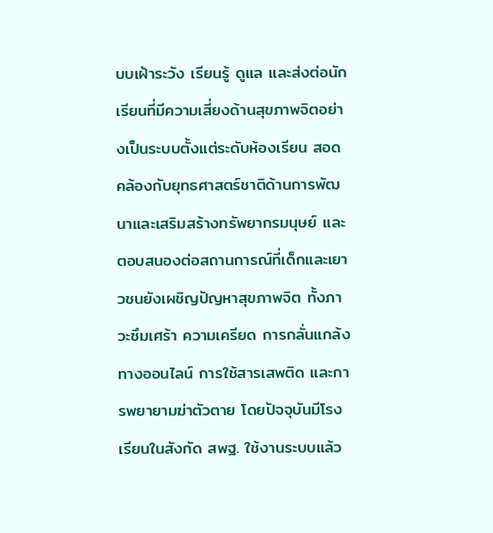บบเฝ้าระวัง เรียนรู้ ดูแล และส่งต่อนักเรียนที่มีความเสี่ยงด้านสุขภาพจิตอย่างเป็นระบบตั้งแต่ระดับห้องเรียน สอดคล้องกับยุทธศาสตร์ชาติด้านการพัฒนาและเสริมสร้างทรัพยากรมนุษย์ และตอบสนองต่อสถานการณ์ที่เด็กและเยาวชนยังเผชิญปัญหาสุขภาพจิต ทั้งภาวะซึมเศร้า ความเครียด การกลั่นแกล้งทางออนไลน์ การใช้สารเสพติด และการพยายามฆ่าตัวตาย โดยปัจจุบันมีโรงเรียนในสังกัด สพฐ. ใช้งานระบบแล้ว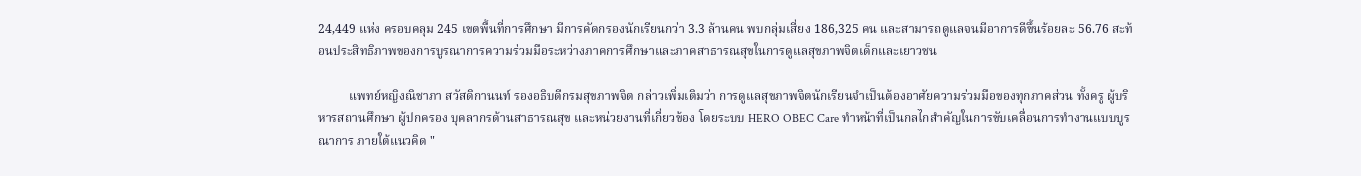24,449 แห่ง ครอบคลุม 245 เขตพื้นที่การศึกษา มีการคัดกรองนักเรียนกว่า 3.3 ล้านคน พบกลุ่มเสี่ยง 186,325 คน และสามารถดูแลจนมีอาการดีขึ้นร้อยละ 56.76 สะท้อนประสิทธิภาพของการบูรณาการความร่วมมือระหว่างภาคการศึกษาและภาคสาธารณสุขในการดูแลสุขภาพจิตเด็กและเยาวชน

          แพทย์หญิงณิชาภา สวัสดิกานนท์ รองอธิบดีกรมสุขภาพจิต กล่าวเพิ่มเติมว่า การดูแลสุขภาพจิตนักเรียนจำเป็นต้องอาศัยความร่วมมือของทุกภาคส่วน ทั้งครู ผู้บริหารสถานศึกษา ผู้ปกครอง บุคลากรด้านสาธารณสุข และหน่วยงานที่เกี่ยวข้อง โดยระบบ HERO OBEC Care ทำหน้าที่เป็นกลไกสำคัญในการขับเคลื่อนการทำงานแบบบูรณาการ ภายใต้แนวคิด "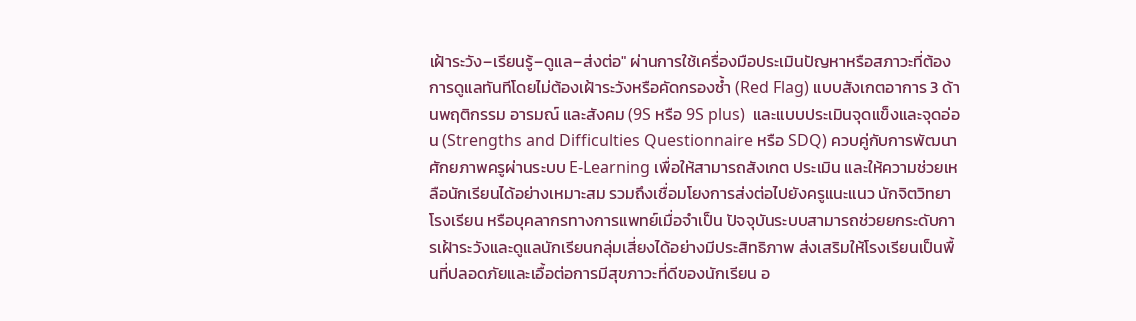เฝ้าระวัง–เรียนรู้–ดูแล–ส่งต่อ" ผ่านการใช้เครื่องมือประเมินปัญหาหรือสภาวะที่ต้องการดูแลทันทีโดยไม่ต้องเฝ้าระวังหรือคัดกรองซ้ำ (Red Flag) แบบสังเกตอาการ 3 ด้านพฤติกรรม อารมณ์ และสังคม (9S หรือ 9S plus)  และแบบประเมินจุดแข็งและจุดอ่อน (Strengths and Difficulties Questionnaire หรือ SDQ) ควบคู่กับการพัฒนาศักยภาพครูผ่านระบบ E-Learning เพื่อให้สามารถสังเกต ประเมิน และให้ความช่วยเหลือนักเรียนได้อย่างเหมาะสม รวมถึงเชื่อมโยงการส่งต่อไปยังครูแนะแนว นักจิตวิทยาโรงเรียน หรือบุคลากรทางการแพทย์เมื่อจำเป็น ปัจจุบันระบบสามารถช่วยยกระดับการเฝ้าระวังและดูแลนักเรียนกลุ่มเสี่ยงได้อย่างมีประสิทธิภาพ ส่งเสริมให้โรงเรียนเป็นพื้นที่ปลอดภัยและเอื้อต่อการมีสุขภาวะที่ดีของนักเรียน อ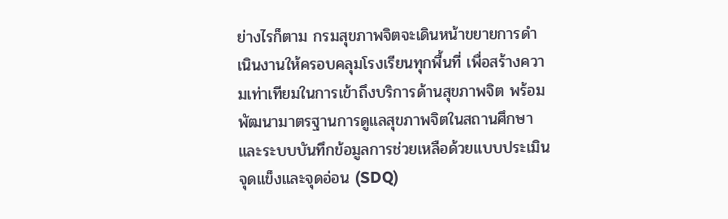ย่างไรก็ตาม กรมสุขภาพจิตจะเดินหน้าขยายการดำเนินงานให้ครอบคลุมโรงเรียนทุกพื้นที่ เพื่อสร้างความเท่าเทียมในการเข้าถึงบริการด้านสุขภาพจิต พร้อมพัฒนามาตรฐานการดูแลสุขภาพจิตในสถานศึกษาและระบบบันทึกข้อมูลการช่วยเหลือด้วยแบบประเมินจุดแข็งและจุดอ่อน (SDQ)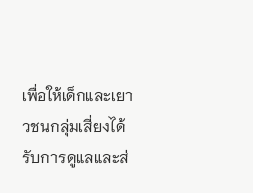เพื่อให้เด็กและเยาวชนกลุ่มเสี่ยงได้รับการดูแลและส่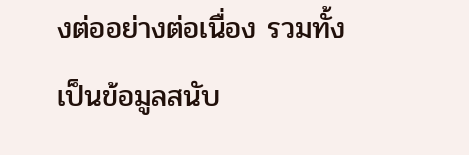งต่ออย่างต่อเนื่อง รวมทั้งเป็นข้อมูลสนับ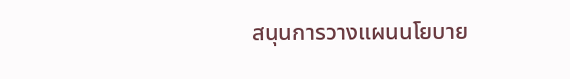สนุนการวางแผนนโยบาย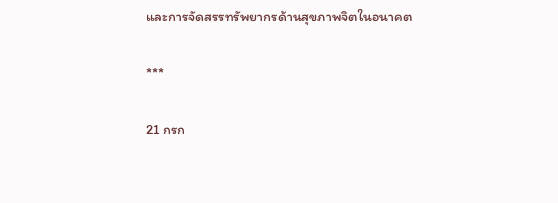และการจัดสรรทรัพยากรด้านสุขภาพจิตในอนาคต

***

21 กรก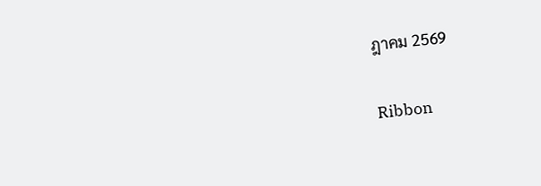ฎาคม 2569

Ribbon